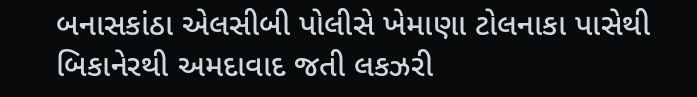બનાસકાંઠા એલસીબી પોલીસે ખેમાણા ટોલનાકા પાસેથી બિકાનેરથી અમદાવાદ જતી લકઝરી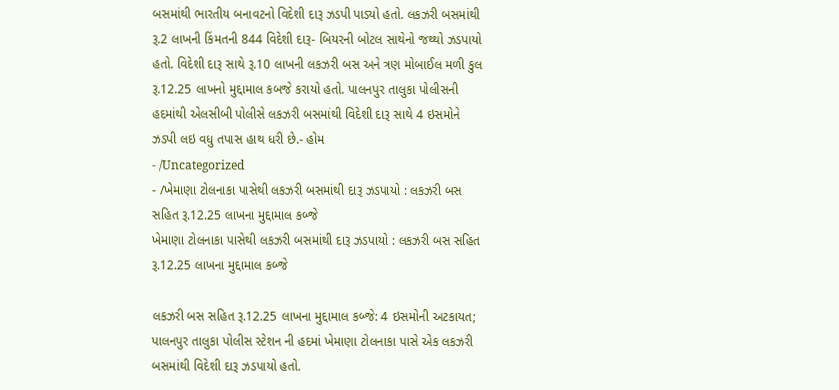બસમાંથી ભારતીય બનાવટનો વિદેશી દારૂ ઝડપી પાડ્યો હતો. લકઝરી બસમાંથી રૂ.2 લાખની કિંમતની 844 વિદેશી દારૂ- બિયરની બોટલ સાથેનો જથ્થો ઝડપાયો હતો. વિદેશી દારૂ સાથે રૂ.10 લાખની લકઝરી બસ અને ત્રણ મોબાઈલ મળી કુલ રૂ.12.25 લાખનો મુદ્દામાલ કબજે કરાયો હતો. પાલનપુર તાલુકા પોલીસની હદમાંથી એલસીબી પોલીસે લકઝરી બસમાંથી વિદેશી દારૂ સાથે 4 ઇસમોને ઝડપી લઇ વધુ તપાસ હાથ ધરી છે.- હોમ
- /Uncategorized
- /ખેમાણા ટોલનાકા પાસેથી લકઝરી બસમાંથી દારૂ ઝડપાયો : લકઝરી બસ સહિત રૂ.12.25 લાખના મુદ્દામાલ કબ્જે
ખેમાણા ટોલનાકા પાસેથી લકઝરી બસમાંથી દારૂ ઝડપાયો : લકઝરી બસ સહિત રૂ.12.25 લાખના મુદ્દામાલ કબ્જે

લકઝરી બસ સહિત રૂ.12.25 લાખના મુદ્દામાલ કબ્જે: 4 ઇસમોની અટકાયત; પાલનપુર તાલુકા પોલીસ સ્ટેશન ની હદમાં ખેમાણા ટોલનાકા પાસે એક લકઝરી બસમાંથી વિદેશી દારૂ ઝડપાયો હતો.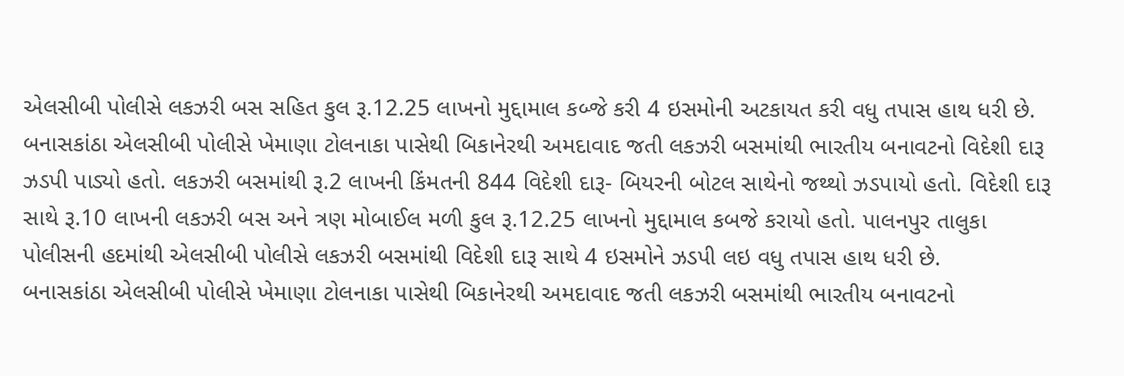એલસીબી પોલીસે લકઝરી બસ સહિત કુલ રૂ.12.25 લાખનો મુદ્દામાલ કબ્જે કરી 4 ઇસમોની અટકાયત કરી વધુ તપાસ હાથ ધરી છે.
બનાસકાંઠા એલસીબી પોલીસે ખેમાણા ટોલનાકા પાસેથી બિકાનેરથી અમદાવાદ જતી લકઝરી બસમાંથી ભારતીય બનાવટનો વિદેશી દારૂ ઝડપી પાડ્યો હતો. લકઝરી બસમાંથી રૂ.2 લાખની કિંમતની 844 વિદેશી દારૂ- બિયરની બોટલ સાથેનો જથ્થો ઝડપાયો હતો. વિદેશી દારૂ સાથે રૂ.10 લાખની લકઝરી બસ અને ત્રણ મોબાઈલ મળી કુલ રૂ.12.25 લાખનો મુદ્દામાલ કબજે કરાયો હતો. પાલનપુર તાલુકા પોલીસની હદમાંથી એલસીબી પોલીસે લકઝરી બસમાંથી વિદેશી દારૂ સાથે 4 ઇસમોને ઝડપી લઇ વધુ તપાસ હાથ ધરી છે.
બનાસકાંઠા એલસીબી પોલીસે ખેમાણા ટોલનાકા પાસેથી બિકાનેરથી અમદાવાદ જતી લકઝરી બસમાંથી ભારતીય બનાવટનો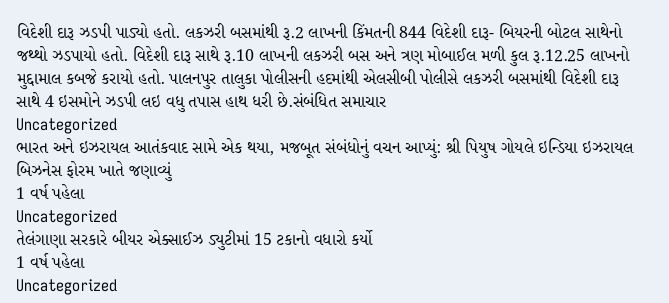વિદેશી દારૂ ઝડપી પાડ્યો હતો. લકઝરી બસમાંથી રૂ.2 લાખની કિંમતની 844 વિદેશી દારૂ- બિયરની બોટલ સાથેનો જથ્થો ઝડપાયો હતો. વિદેશી દારૂ સાથે રૂ.10 લાખની લકઝરી બસ અને ત્રણ મોબાઈલ મળી કુલ રૂ.12.25 લાખનો મુદ્દામાલ કબજે કરાયો હતો. પાલનપુર તાલુકા પોલીસની હદમાંથી એલસીબી પોલીસે લકઝરી બસમાંથી વિદેશી દારૂ સાથે 4 ઇસમોને ઝડપી લઇ વધુ તપાસ હાથ ધરી છે.સંબંધિત સમાચાર
Uncategorized
ભારત અને ઇઝરાયલ આતંકવાદ સામે એક થયા, મજબૂત સંબંધોનું વચન આપ્યું: શ્રી પિયુષ ગોયલે ઇન્ડિયા ઇઝરાયલ બિઝનેસ ફોરમ ખાતે જણાવ્યું
1 વર્ષ પહેલા
Uncategorized
તેલંગાણા સરકારે બીયર એક્સાઈઝ ડ્યુટીમાં 15 ટકાનો વધારો કર્યો
1 વર્ષ પહેલા
Uncategorized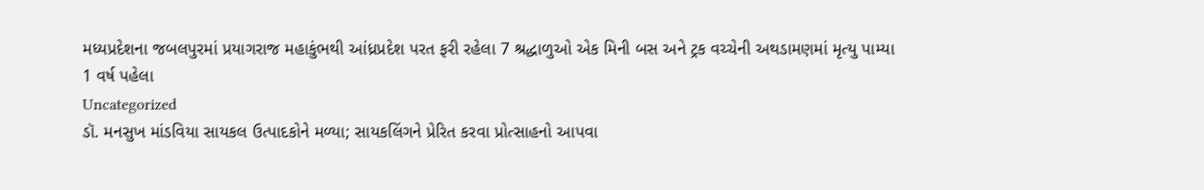મધ્યપ્રદેશના જબલપુરમાં પ્રયાગરાજ મહાકુંભથી આંધ્રપ્રદેશ પરત ફરી રહેલા 7 શ્રદ્ધાળુઓ એક મિની બસ અને ટ્રક વચ્ચેની અથડામણમાં મૃત્યુ પામ્યા
1 વર્ષ પહેલા
Uncategorized
ડૉ. મનસુખ માંડવિયા સાયકલ ઉત્પાદકોને મળ્યા; સાયકલિંગને પ્રેરિત કરવા પ્રોત્સાહનો આપવા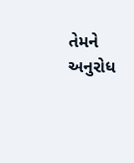તેમને અનુરોધ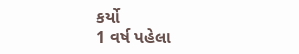કર્યો
1 વર્ષ પહેલા